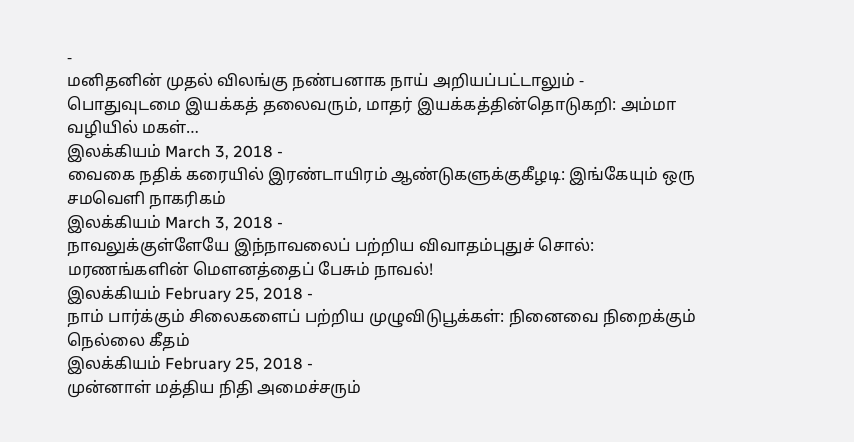-
மனிதனின் முதல் விலங்கு நண்பனாக நாய் அறியப்பட்டாலும் -
பொதுவுடமை இயக்கத் தலைவரும், மாதர் இயக்கத்தின்தொடுகறி: அம்மா வழியில் மகள்…
இலக்கியம் March 3, 2018 -
வைகை நதிக் கரையில் இரண்டாயிரம் ஆண்டுகளுக்குகீழடி: இங்கேயும் ஒரு சமவெளி நாகரிகம்
இலக்கியம் March 3, 2018 -
நாவலுக்குள்ளேயே இந்நாவலைப் பற்றிய விவாதம்புதுச் சொல்: மரணங்களின் மெளனத்தைப் பேசும் நாவல்!
இலக்கியம் February 25, 2018 -
நாம் பார்க்கும் சிலைகளைப் பற்றிய முழுவிடுபூக்கள்: நினைவை நிறைக்கும் நெல்லை கீதம்
இலக்கியம் February 25, 2018 -
முன்னாள் மத்திய நிதி அமைச்சரும்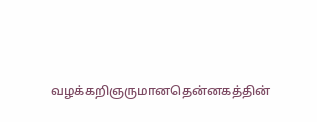வழக்கறிஞருமானதென்னகத்தின்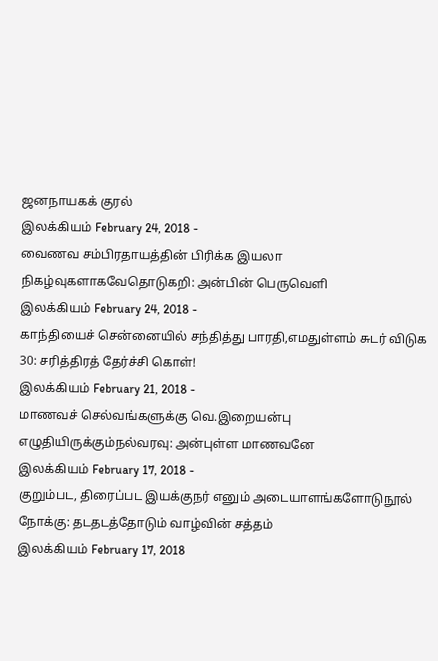ஜனநாயகக் குரல்
இலக்கியம் February 24, 2018 -
வைணவ சம்பிரதாயத்தின் பிரிக்க இயலா நிகழ்வுகளாகவேதொடுகறி: அன்பின் பெருவெளி
இலக்கியம் February 24, 2018 -
காந்தியைச் சென்னையில் சந்தித்து பாரதி,எமதுள்ளம் சுடர் விடுக 30: சரித்திரத் தேர்ச்சி கொள்!
இலக்கியம் February 21, 2018 -
மாணவச் செல்வங்களுக்கு வெ.இறையன்பு எழுதியிருக்கும்நல்வரவு: அன்புள்ள மாணவனே
இலக்கியம் February 17, 2018 -
குறும்பட, திரைப்பட இயக்குநர் எனும் அடையாளங்களோடுநூல் நோக்கு: தடதடத்தோடும் வாழ்வின் சத்தம்
இலக்கியம் February 17, 2018